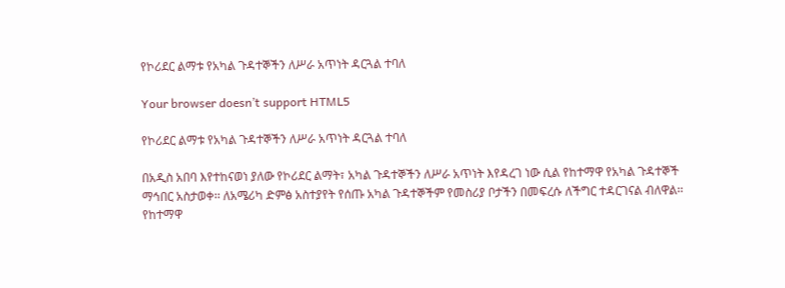የኮሪደር ልማቱ የአካል ጉዳተኞችን ለሥራ አጥነት ዳርጓል ተባለ

Your browser doesn’t support HTML5

የኮሪደር ልማቱ የአካል ጉዳተኞችን ለሥራ አጥነት ዳርጓል ተባለ

በአዲስ አበባ እየተከናወነ ያለው የኮሪደር ልማት፣ አካል ጉዳተኞችን ለሥራ አጥነት እየዳረገ ነው ሲል የከተማዋ የአካል ጉዳተኞች ማኅበር አስታወቀ፡፡ ለአሜሪካ ድምፅ አስተያየት የሰጡ አካል ጉዳተኞችም የመስሪያ ቦታችን በመፍረሱ ለችግር ተዳርገናል ብለዋል፡፡ የከተማዋ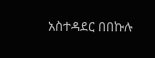አስተዳደር በበኩሉ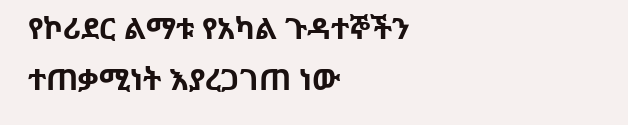የኮሪደር ልማቱ የአካል ጉዳተኞችን ተጠቃሚነት እያረጋገጠ ነው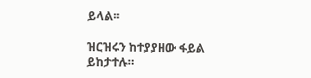ይላል፡፡

ዝርዝሩን ከተያያዘው ፋይል ይከታተሉ።